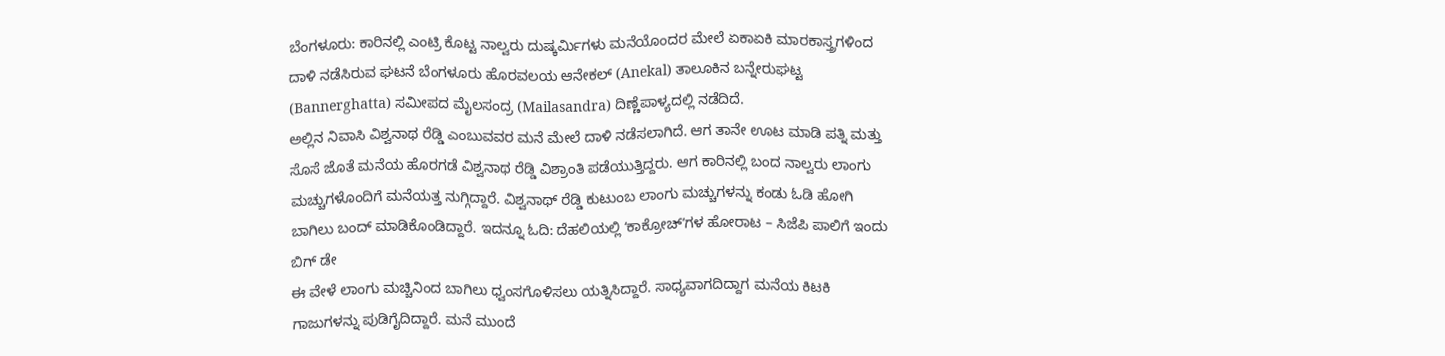ಬೆಂಗಳೂರು: ಕಾರಿನಲ್ಲಿ ಎಂಟ್ರಿ ಕೊಟ್ಟ ನಾಲ್ವರು ದುಷ್ಕರ್ಮಿಗಳು ಮನೆಯೊಂದರ ಮೇಲೆ ಏಕಾಏಕಿ ಮಾರಕಾಸ್ತ್ರಗಳಿಂದ ದಾಳಿ ನಡೆಸಿರುವ ಘಟನೆ ಬೆಂಗಳೂರು ಹೊರವಲಯ ಆನೇಕಲ್ (Anekal) ತಾಲೂಕಿನ ಬನ್ನೇರುಘಟ್ಟ (Bannerghatta) ಸಮೀಪದ ಮೈಲಸಂದ್ರ (Mailasandra) ದಿಣ್ಣೆಪಾಳ್ಯದಲ್ಲಿ ನಡೆದಿದೆ.
ಅಲ್ಲಿನ ನಿವಾಸಿ ವಿಶ್ವನಾಥ ರೆಡ್ಡಿ ಎಂಬುವವರ ಮನೆ ಮೇಲೆ ದಾಳಿ ನಡೆಸಲಾಗಿದೆ. ಆಗ ತಾನೇ ಊಟ ಮಾಡಿ ಪತ್ನಿ ಮತ್ತು ಸೊಸೆ ಜೊತೆ ಮನೆಯ ಹೊರಗಡೆ ವಿಶ್ವನಾಥ ರೆಡ್ಡಿ ವಿಶ್ರಾಂತಿ ಪಡೆಯುತ್ತಿದ್ದರು. ಆಗ ಕಾರಿನಲ್ಲಿ ಬಂದ ನಾಲ್ವರು ಲಾಂಗು ಮಚ್ಚುಗಳೊಂದಿಗೆ ಮನೆಯತ್ತ ನುಗ್ಗಿದ್ದಾರೆ. ವಿಶ್ವನಾಥ್ ರೆಡ್ಡಿ ಕುಟುಂಬ ಲಾಂಗು ಮಚ್ಚುಗಳನ್ನು ಕಂಡು ಓಡಿ ಹೋಗಿ ಬಾಗಿಲು ಬಂದ್ ಮಾಡಿಕೊಂಡಿದ್ದಾರೆ. ಇದನ್ನೂ ಓದಿ: ದೆಹಲಿಯಲ್ಲಿ ʻಕಾಕ್ರೋಚ್ʼಗಳ ಹೋರಾಟ – ಸಿಜೆಪಿ ಪಾಲಿಗೆ ಇಂದು ಬಿಗ್ ಡೇ
ಈ ವೇಳೆ ಲಾಂಗು ಮಚ್ಚಿನಿಂದ ಬಾಗಿಲು ಧ್ವಂಸಗೊಳಿಸಲು ಯತ್ನಿಸಿದ್ದಾರೆ. ಸಾಧ್ಯವಾಗದಿದ್ದಾಗ ಮನೆಯ ಕಿಟಕಿ ಗಾಜುಗಳನ್ನು ಪುಡಿಗೈದಿದ್ದಾರೆ. ಮನೆ ಮುಂದೆ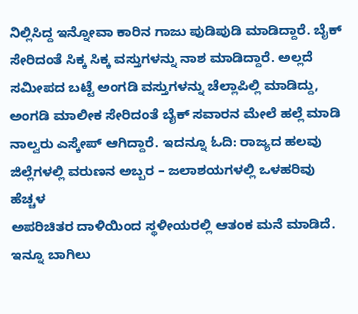ನಿಲ್ಲಿಸಿದ್ದ ಇನ್ನೋವಾ ಕಾರಿನ ಗಾಜು ಪುಡಿಪುಡಿ ಮಾಡಿದ್ದಾರೆ. ಬೈಕ್ ಸೇರಿದಂತೆ ಸಿಕ್ಕ ಸಿಕ್ಕ ವಸ್ತುಗಳನ್ನು ನಾಶ ಮಾಡಿದ್ದಾರೆ. ಅಲ್ಲದೆ ಸಮೀಪದ ಬಟ್ಟೆ ಅಂಗಡಿ ವಸ್ತುಗಳನ್ನು ಚೆಲ್ಲಾಪಿಲ್ಲಿ ಮಾಡಿದ್ದು, ಅಂಗಡಿ ಮಾಲೀಕ ಸೇರಿದಂತೆ ಬೈಕ್ ಸವಾರನ ಮೇಲೆ ಹಲ್ಲೆ ಮಾಡಿ ನಾಲ್ವರು ಎಸ್ಕೇಪ್ ಆಗಿದ್ದಾರೆ. ಇದನ್ನೂ ಓದಿ: ರಾಜ್ಯದ ಹಲವು ಜಿಲ್ಲೆಗಳಲ್ಲಿ ವರುಣನ ಅಬ್ಬರ – ಜಲಾಶಯಗಳಲ್ಲಿ ಒಳಹರಿವು ಹೆಚ್ಚಳ
ಅಪರಿಚಿತರ ದಾಳಿಯಿಂದ ಸ್ಥಳೀಯರಲ್ಲಿ ಆತಂಕ ಮನೆ ಮಾಡಿದೆ. ಇನ್ನೂ ಬಾಗಿಲು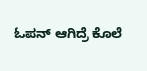ಓಪನ್ ಆಗಿದ್ರೆ ಕೊಲೆ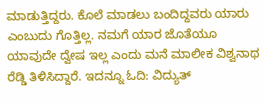ಮಾಡುತ್ತಿದ್ದರು. ಕೊಲೆ ಮಾಡಲು ಬಂದಿದ್ದವರು ಯಾರು ಎಂಬುದು ಗೊತ್ತಿಲ್ಲ. ನಮಗೆ ಯಾರ ಜೊತೆಯೂ ಯಾವುದೇ ದ್ವೇಷ ಇಲ್ಲ ಎಂದು ಮನೆ ಮಾಲೀಕ ವಿಶ್ವನಾಥ ರೆಡ್ಡಿ ತಿಳಿಸಿದ್ದಾರೆ. ಇದನ್ನೂ ಓದಿ: ವಿದ್ಯುತ್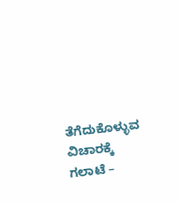ತೆಗೆದುಕೊಳ್ಳುವ ವಿಚಾರಕ್ಕೆ ಗಲಾಟೆ –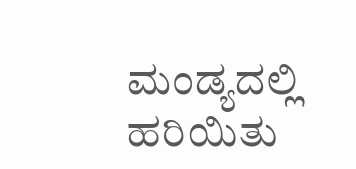ಮಂಡ್ಯದಲ್ಲಿ ಹರಿಯಿತು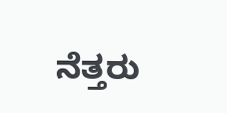ನೆತ್ತರು